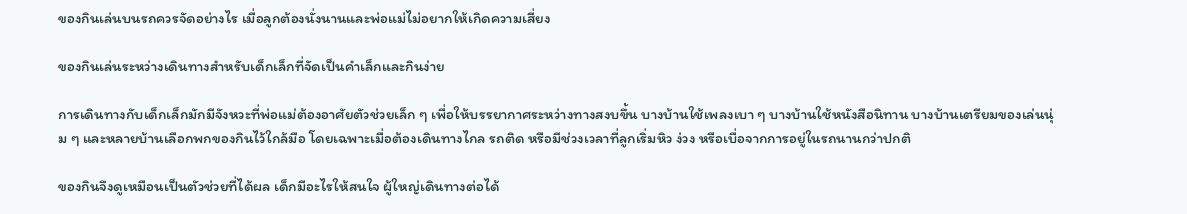ของกินเล่นบนรถควรจัดอย่างไร เมื่อลูกต้องนั่งนานและพ่อแม่ไม่อยากให้เกิดความเสี่ยง

ของกินเล่นระหว่างเดินทางสำหรับเด็กเล็กที่จัดเป็นคำเล็กและกินง่าย

การเดินทางกับเด็กเล็กมักมีจังหวะที่พ่อแม่ต้องอาศัยตัวช่วยเล็ก ๆ เพื่อให้บรรยากาศระหว่างทางสงบขึ้น บางบ้านใช้เพลงเบา ๆ บางบ้านใช้หนังสือนิทาน บางบ้านเตรียมของเล่นนุ่ม ๆ และหลายบ้านเลือกพกของกินไว้ใกล้มือ โดยเฉพาะเมื่อต้องเดินทางไกล รถติด หรือมีช่วงเวลาที่ลูกเริ่มหิว ง่วง หรือเบื่อจากการอยู่ในรถนานกว่าปกติ

ของกินจึงดูเหมือนเป็นตัวช่วยที่ได้ผล เด็กมีอะไรให้สนใจ ผู้ใหญ่เดินทางต่อได้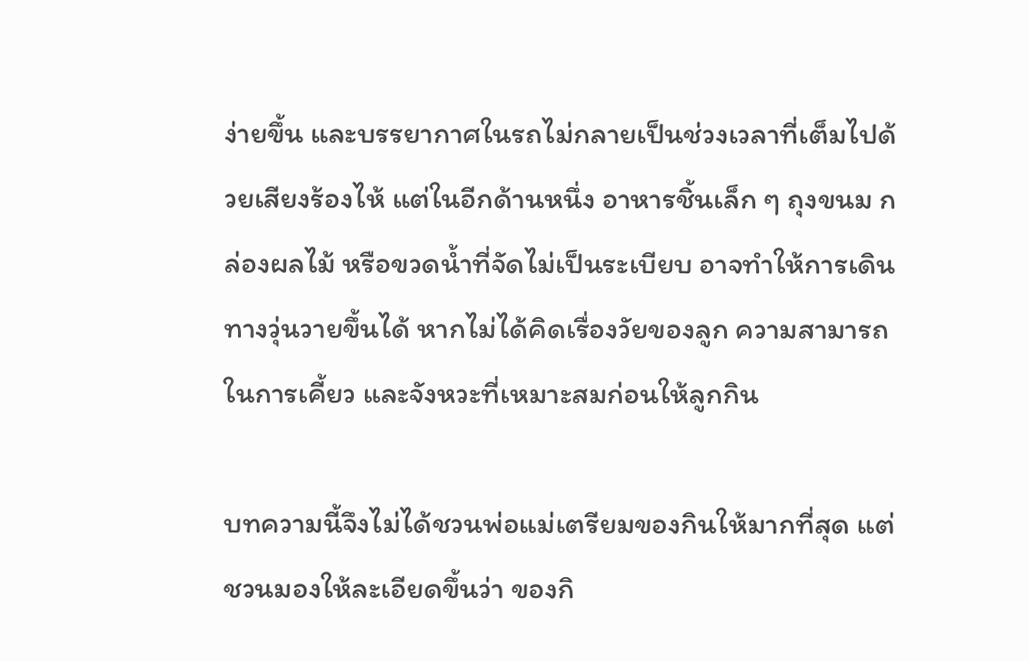ง่ายขึ้น และบรรยากาศในรถไม่กลายเป็นช่วงเวลาที่เต็มไปด้วยเสียงร้องไห้ แต่ในอีกด้านหนึ่ง อาหารชิ้นเล็ก ๆ ถุงขนม กล่องผลไม้ หรือขวดน้ำที่จัดไม่เป็นระเบียบ อาจทำให้การเดินทางวุ่นวายขึ้นได้ หากไม่ได้คิดเรื่องวัยของลูก ความสามารถในการเคี้ยว และจังหวะที่เหมาะสมก่อนให้ลูกกิน

บทความนี้จึงไม่ได้ชวนพ่อแม่เตรียมของกินให้มากที่สุด แต่ชวนมองให้ละเอียดขึ้นว่า ของกิ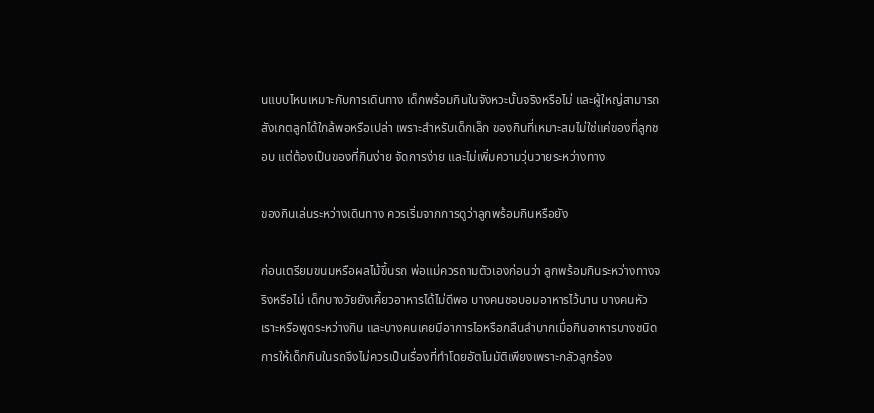นแบบไหนเหมาะกับการเดินทาง เด็กพร้อมกินในจังหวะนั้นจริงหรือไม่ และผู้ใหญ่สามารถสังเกตลูกได้ใกล้พอหรือเปล่า เพราะสำหรับเด็กเล็ก ของกินที่เหมาะสมไม่ใช่แค่ของที่ลูกชอบ แต่ต้องเป็นของที่กินง่าย จัดการง่าย และไม่เพิ่มความวุ่นวายระหว่างทาง

ของกินเล่นระหว่างเดินทาง ควรเริ่มจากการดูว่าลูกพร้อมกินหรือยัง

ก่อนเตรียมขนมหรือผลไม้ขึ้นรถ พ่อแม่ควรถามตัวเองก่อนว่า ลูกพร้อมกินระหว่างทางจริงหรือไม่ เด็กบางวัยยังเคี้ยวอาหารได้ไม่ดีพอ บางคนชอบอมอาหารไว้นาน บางคนหัวเราะหรือพูดระหว่างกิน และบางคนเคยมีอาการไอหรือกลืนลำบากเมื่อกินอาหารบางชนิด การให้เด็กกินในรถจึงไม่ควรเป็นเรื่องที่ทำโดยอัตโนมัติเพียงเพราะกลัวลูกร้อง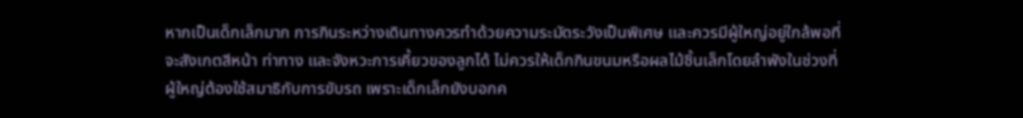หากเป็นเด็กเล็กมาก การกินระหว่างเดินทางควรทำด้วยความระมัดระวังเป็นพิเศษ และควรมีผู้ใหญ่อยู่ใกล้พอที่จะสังเกตสีหน้า ท่าทาง และจังหวะการเคี้ยวของลูกได้ ไม่ควรให้เด็กกินขนมหรือผลไม้ชิ้นเล็กโดยลำพังในช่วงที่ผู้ใหญ่ต้องใช้สมาธิกับการขับรถ เพราะเด็กเล็กยังบอกค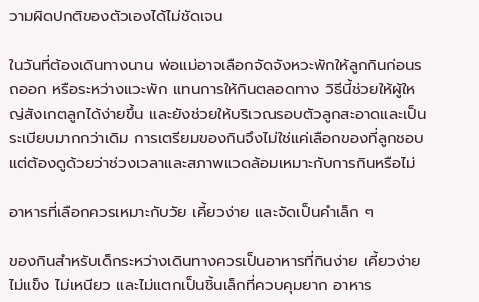วามผิดปกติของตัวเองได้ไม่ชัดเจน

ในวันที่ต้องเดินทางนาน พ่อแม่อาจเลือกจัดจังหวะพักให้ลูกกินก่อนรถออก หรือระหว่างแวะพัก แทนการให้กินตลอดทาง วิธีนี้ช่วยให้ผู้ใหญ่สังเกตลูกได้ง่ายขึ้น และยังช่วยให้บริเวณรอบตัวลูกสะอาดและเป็นระเบียบมากกว่าเดิม การเตรียมของกินจึงไม่ใช่แค่เลือกของที่ลูกชอบ แต่ต้องดูด้วยว่าช่วงเวลาและสภาพแวดล้อมเหมาะกับการกินหรือไม่

อาหารที่เลือกควรเหมาะกับวัย เคี้ยวง่าย และจัดเป็นคำเล็ก ๆ

ของกินสำหรับเด็กระหว่างเดินทางควรเป็นอาหารที่กินง่าย เคี้ยวง่าย ไม่แข็ง ไม่เหนียว และไม่แตกเป็นชิ้นเล็กที่ควบคุมยาก อาหาร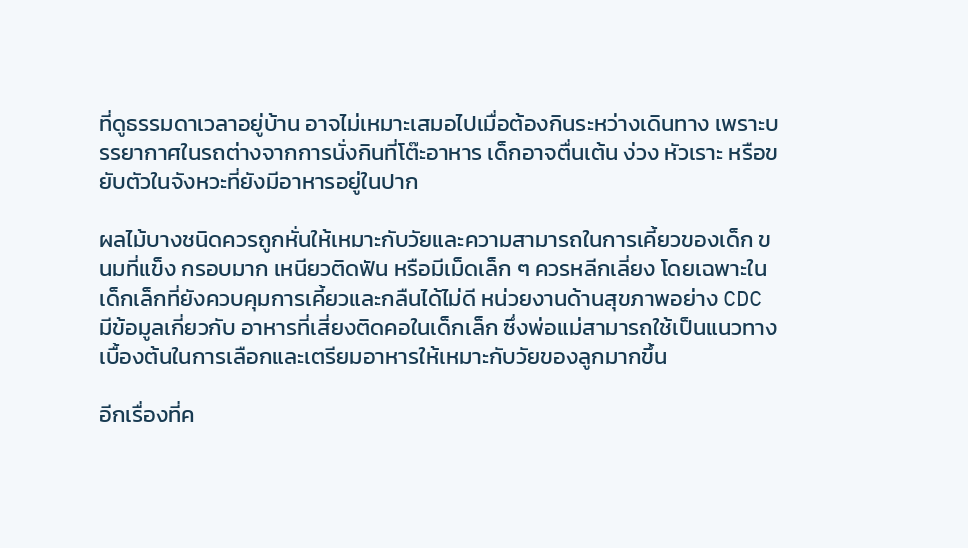ที่ดูธรรมดาเวลาอยู่บ้าน อาจไม่เหมาะเสมอไปเมื่อต้องกินระหว่างเดินทาง เพราะบรรยากาศในรถต่างจากการนั่งกินที่โต๊ะอาหาร เด็กอาจตื่นเต้น ง่วง หัวเราะ หรือขยับตัวในจังหวะที่ยังมีอาหารอยู่ในปาก

ผลไม้บางชนิดควรถูกหั่นให้เหมาะกับวัยและความสามารถในการเคี้ยวของเด็ก ขนมที่แข็ง กรอบมาก เหนียวติดฟัน หรือมีเม็ดเล็ก ๆ ควรหลีกเลี่ยง โดยเฉพาะในเด็กเล็กที่ยังควบคุมการเคี้ยวและกลืนได้ไม่ดี หน่วยงานด้านสุขภาพอย่าง CDC มีข้อมูลเกี่ยวกับ อาหารที่เสี่ยงติดคอในเด็กเล็ก ซึ่งพ่อแม่สามารถใช้เป็นแนวทางเบื้องต้นในการเลือกและเตรียมอาหารให้เหมาะกับวัยของลูกมากขึ้น

อีกเรื่องที่ค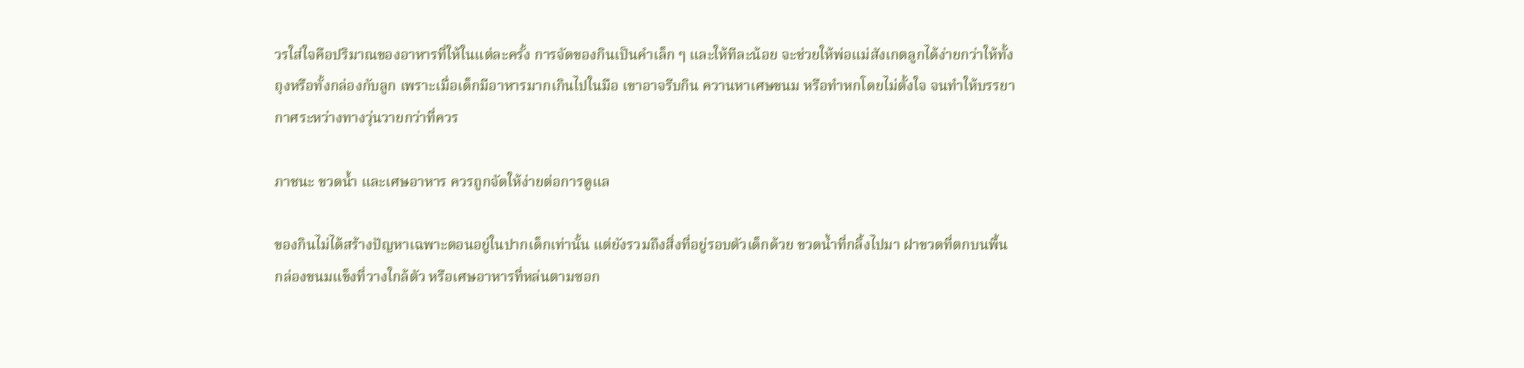วรใส่ใจคือปริมาณของอาหารที่ให้ในแต่ละครั้ง การจัดของกินเป็นคำเล็ก ๆ และให้ทีละน้อย จะช่วยให้พ่อแม่สังเกตลูกได้ง่ายกว่าให้ทั้งถุงหรือทั้งกล่องกับลูก เพราะเมื่อเด็กมีอาหารมากเกินไปในมือ เขาอาจรีบกิน ควานหาเศษขนม หรือทำหกโดยไม่ตั้งใจ จนทำให้บรรยากาศระหว่างทางวุ่นวายกว่าที่ควร

ภาชนะ ขวดน้ำ และเศษอาหาร ควรถูกจัดให้ง่ายต่อการดูแล

ของกินไม่ได้สร้างปัญหาเฉพาะตอนอยู่ในปากเด็กเท่านั้น แต่ยังรวมถึงสิ่งที่อยู่รอบตัวเด็กด้วย ขวดน้ำที่กลิ้งไปมา ฝาขวดที่ตกบนพื้น กล่องขนมแข็งที่วางใกล้ตัว หรือเศษอาหารที่หล่นตามซอก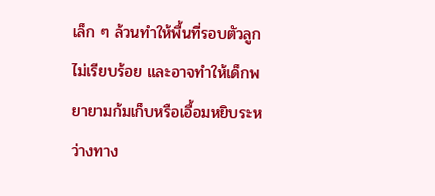เล็ก ๆ ล้วนทำให้พื้นที่รอบตัวลูกไม่เรียบร้อย และอาจทำให้เด็กพยายามก้มเก็บหรือเอื้อมหยิบระหว่างทาง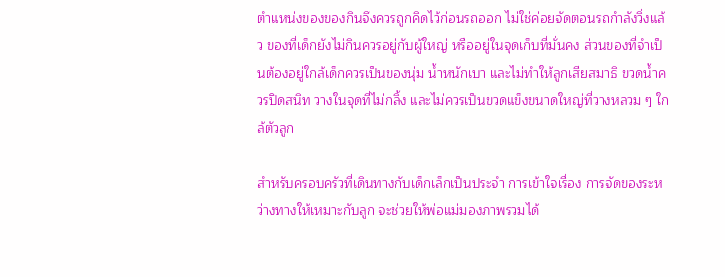ตำแหน่งของของกินจึงควรถูกคิดไว้ก่อนรถออก ไม่ใช่ค่อยจัดตอนรถกำลังวิ่งแล้ว ของที่เด็กยังไม่กินควรอยู่กับผู้ใหญ่ หรืออยู่ในจุดเก็บที่มั่นคง ส่วนของที่จำเป็นต้องอยู่ใกล้เด็กควรเป็นของนุ่ม น้ำหนักเบา และไม่ทำให้ลูกเสียสมาธิ ขวดน้ำควรปิดสนิท วางในจุดที่ไม่กลิ้ง และไม่ควรเป็นขวดแข็งขนาดใหญ่ที่วางหลวม ๆ ใกล้ตัวลูก

สำหรับครอบครัวที่เดินทางกับเด็กเล็กเป็นประจำ การเข้าใจเรื่อง การจัดของระหว่างทางให้เหมาะกับลูก จะช่วยให้พ่อแม่มองภาพรวมได้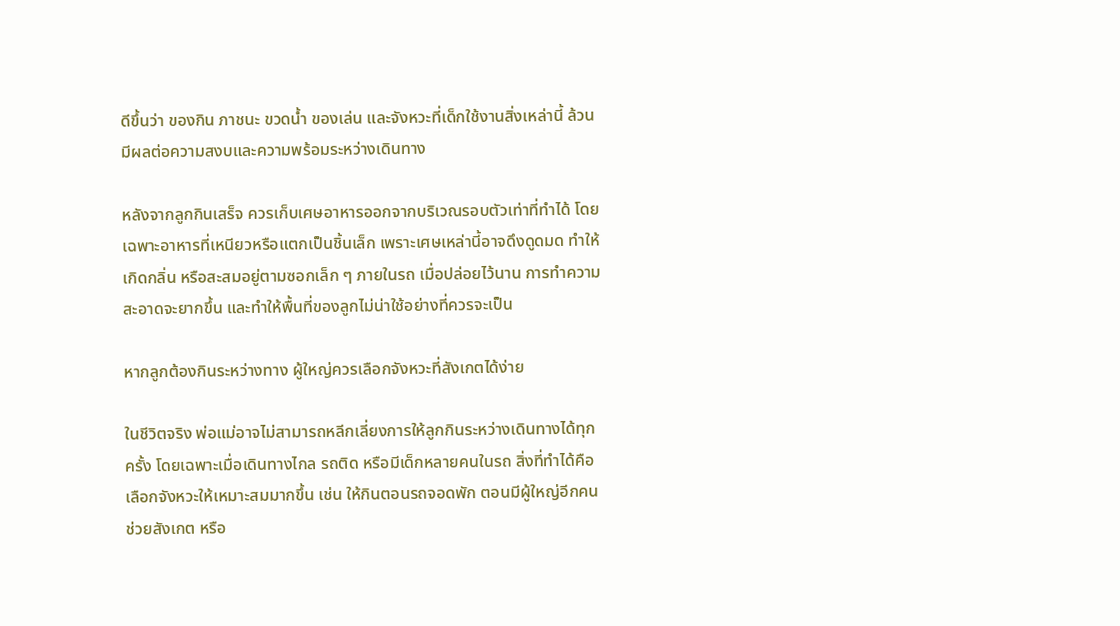ดีขึ้นว่า ของกิน ภาชนะ ขวดน้ำ ของเล่น และจังหวะที่เด็กใช้งานสิ่งเหล่านี้ ล้วนมีผลต่อความสงบและความพร้อมระหว่างเดินทาง

หลังจากลูกกินเสร็จ ควรเก็บเศษอาหารออกจากบริเวณรอบตัวเท่าที่ทำได้ โดยเฉพาะอาหารที่เหนียวหรือแตกเป็นชิ้นเล็ก เพราะเศษเหล่านี้อาจดึงดูดมด ทำให้เกิดกลิ่น หรือสะสมอยู่ตามซอกเล็ก ๆ ภายในรถ เมื่อปล่อยไว้นาน การทำความสะอาดจะยากขึ้น และทำให้พื้นที่ของลูกไม่น่าใช้อย่างที่ควรจะเป็น

หากลูกต้องกินระหว่างทาง ผู้ใหญ่ควรเลือกจังหวะที่สังเกตได้ง่าย

ในชีวิตจริง พ่อแม่อาจไม่สามารถหลีกเลี่ยงการให้ลูกกินระหว่างเดินทางได้ทุกครั้ง โดยเฉพาะเมื่อเดินทางไกล รถติด หรือมีเด็กหลายคนในรถ สิ่งที่ทำได้คือเลือกจังหวะให้เหมาะสมมากขึ้น เช่น ให้กินตอนรถจอดพัก ตอนมีผู้ใหญ่อีกคนช่วยสังเกต หรือ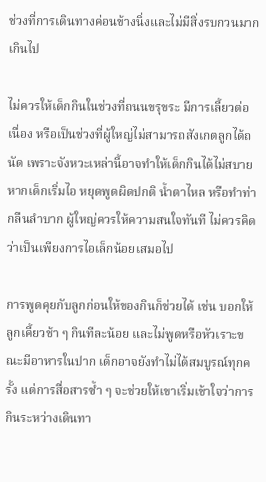ช่วงที่การเดินทางค่อนข้างนิ่งและไม่มีสิ่งรบกวนมากเกินไป

ไม่ควรให้เด็กกินในช่วงที่ถนนขรุขระ มีการเลี้ยวต่อเนื่อง หรือเป็นช่วงที่ผู้ใหญ่ไม่สามารถสังเกตลูกได้ถนัด เพราะจังหวะเหล่านี้อาจทำให้เด็กกินได้ไม่สบาย หากเด็กเริ่มไอ หยุดพูดผิดปกติ น้ำตาไหล หรือทำท่ากลืนลำบาก ผู้ใหญ่ควรให้ความสนใจทันที ไม่ควรคิดว่าเป็นเพียงการไอเล็กน้อยเสมอไป

การพูดคุยกับลูกก่อนให้ของกินก็ช่วยได้ เช่น บอกให้ลูกเคี้ยวช้า ๆ กินทีละน้อย และไม่พูดหรือหัวเราะขณะมีอาหารในปาก เด็กอาจยังทำไม่ได้สมบูรณ์ทุกครั้ง แต่การสื่อสารซ้ำ ๆ จะช่วยให้เขาเริ่มเข้าใจว่าการกินระหว่างเดินทา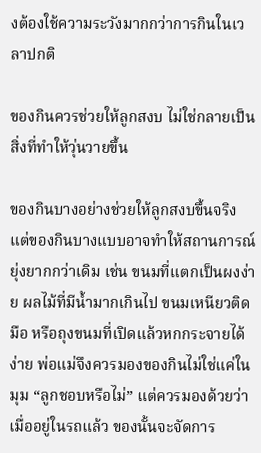งต้องใช้ความระวังมากกว่าการกินในเวลาปกติ

ของกินควรช่วยให้ลูกสงบ ไม่ใช่กลายเป็นสิ่งที่ทำให้วุ่นวายขึ้น

ของกินบางอย่างช่วยให้ลูกสงบขึ้นจริง แต่ของกินบางแบบอาจทำให้สถานการณ์ยุ่งยากกว่าเดิม เช่น ขนมที่แตกเป็นผงง่าย ผลไม้ที่มีน้ำมากเกินไป ขนมเหนียวติดมือ หรือถุงขนมที่เปิดแล้วหกกระจายได้ง่าย พ่อแม่จึงควรมองของกินไม่ใช่แค่ในมุม “ลูกชอบหรือไม่” แต่ควรมองด้วยว่า เมื่ออยู่ในรถแล้ว ของนั้นจะจัดการ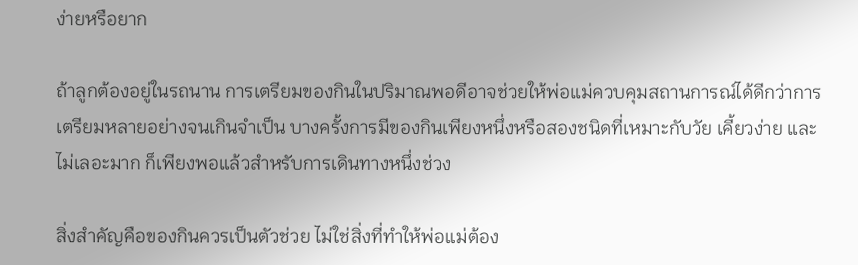ง่ายหรือยาก

ถ้าลูกต้องอยู่ในรถนาน การเตรียมของกินในปริมาณพอดีอาจช่วยให้พ่อแม่ควบคุมสถานการณ์ได้ดีกว่าการเตรียมหลายอย่างจนเกินจำเป็น บางครั้งการมีของกินเพียงหนึ่งหรือสองชนิดที่เหมาะกับวัย เคี้ยวง่าย และไม่เลอะมาก ก็เพียงพอแล้วสำหรับการเดินทางหนึ่งช่วง

สิ่งสำคัญคือของกินควรเป็นตัวช่วย ไม่ใช่สิ่งที่ทำให้พ่อแม่ต้อง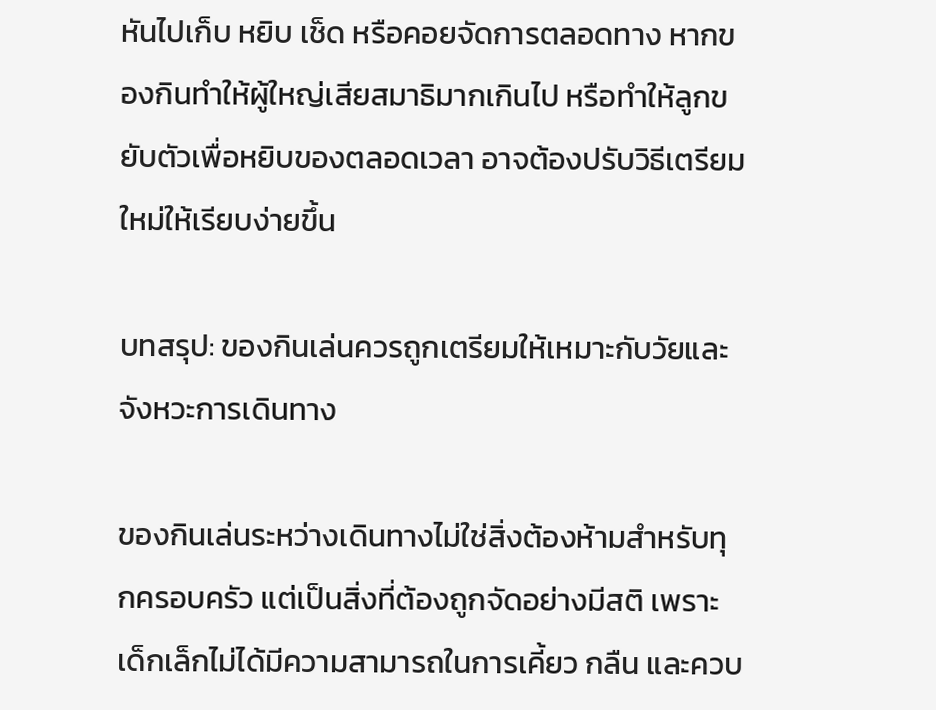หันไปเก็บ หยิบ เช็ด หรือคอยจัดการตลอดทาง หากของกินทำให้ผู้ใหญ่เสียสมาธิมากเกินไป หรือทำให้ลูกขยับตัวเพื่อหยิบของตลอดเวลา อาจต้องปรับวิธีเตรียมใหม่ให้เรียบง่ายขึ้น

บทสรุป: ของกินเล่นควรถูกเตรียมให้เหมาะกับวัยและจังหวะการเดินทาง

ของกินเล่นระหว่างเดินทางไม่ใช่สิ่งต้องห้ามสำหรับทุกครอบครัว แต่เป็นสิ่งที่ต้องถูกจัดอย่างมีสติ เพราะเด็กเล็กไม่ได้มีความสามารถในการเคี้ยว กลืน และควบ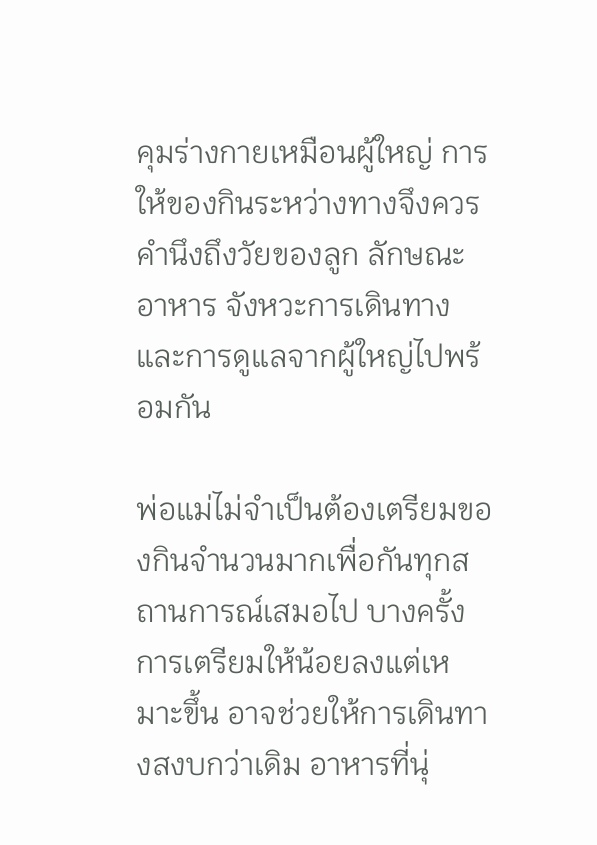คุมร่างกายเหมือนผู้ใหญ่ การให้ของกินระหว่างทางจึงควรคำนึงถึงวัยของลูก ลักษณะอาหาร จังหวะการเดินทาง และการดูแลจากผู้ใหญ่ไปพร้อมกัน

พ่อแม่ไม่จำเป็นต้องเตรียมของกินจำนวนมากเพื่อกันทุกสถานการณ์เสมอไป บางครั้งการเตรียมให้น้อยลงแต่เหมาะขึ้น อาจช่วยให้การเดินทางสงบกว่าเดิม อาหารที่นุ่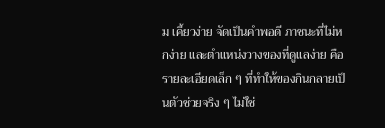ม เคี้ยวง่าย จัดเป็นคำพอดี ภาชนะที่ไม่หกง่าย และตำแหน่งวางของที่ดูแลง่าย คือรายละเอียดเล็ก ๆ ที่ทำให้ของกินกลายเป็นตัวช่วยจริง ๆ ไม่ใช่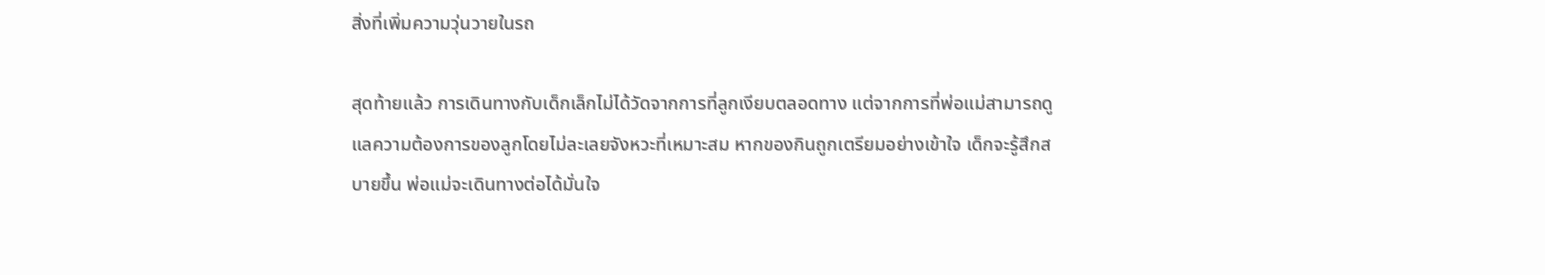สิ่งที่เพิ่มความวุ่นวายในรถ

สุดท้ายแล้ว การเดินทางกับเด็กเล็กไม่ได้วัดจากการที่ลูกเงียบตลอดทาง แต่จากการที่พ่อแม่สามารถดูแลความต้องการของลูกโดยไม่ละเลยจังหวะที่เหมาะสม หากของกินถูกเตรียมอย่างเข้าใจ เด็กจะรู้สึกสบายขึ้น พ่อแม่จะเดินทางต่อได้มั่นใจ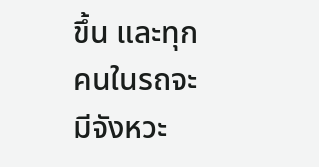ขึ้น และทุกคนในรถจะมีจังหวะ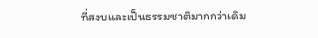ที่สงบและเป็นธรรมชาติมากกว่าเดิม